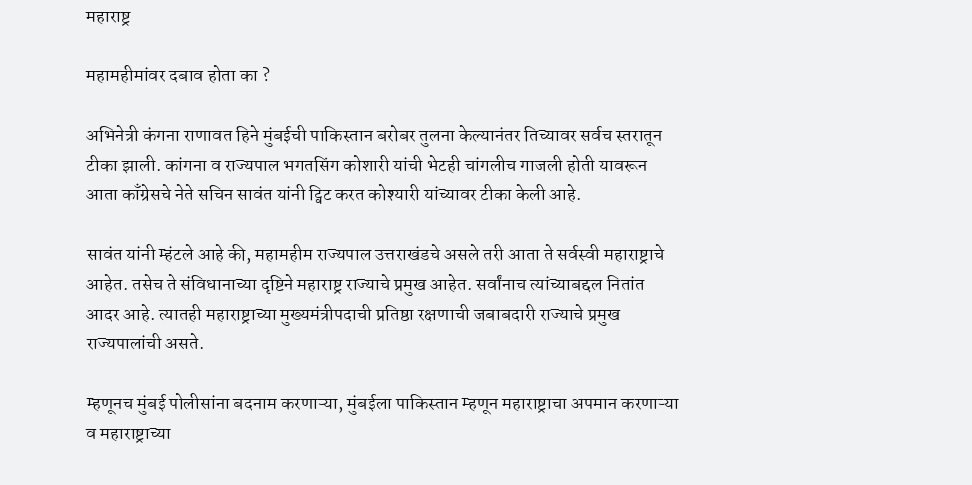महाराष्ट्र

महामहीमांवर दबाव होता का ?

अभिनेत्री कंगना राणावत हिने मुंबईची पाकिस्तान बरोबर तुलना केल्यानंतर तिच्यावर सर्वच स्तरातून टीका झाली. कांगना व राज्यपाल भगतसिंग कोशारी यांची भेटही चांगलीच गाजली होती यावरून आता काँग्रेसचे नेते सचिन सावंत यांनी ट्विट करत कोश्यारी यांच्यावर टीका केली आहे.

सावंत यांनी म्हंटले आहे की, महामहीम राज्यपाल उत्तराखंडचे असले तरी आता ते सर्वस्वी महाराष्ट्राचे आहेत. तसेच ते संविधानाच्या दृष्टिने महाराष्ट्र राज्याचे प्रमुख आहेत. सर्वांनाच त्यांच्याबद्दल नितांत आदर आहे. त्यातही महाराष्ट्राच्या मुख्यमंत्रीपदाची प्रतिष्ठा रक्षणाची जबाबदारी राज्याचे प्रमुख राज्यपालांची असते.

म्हणूनच मुंबई पोलीसांना बदनाम करणाऱ्या, मुंबईला पाकिस्तान म्हणून महाराष्ट्राचा अपमान करणाऱ्या व महाराष्ट्राच्या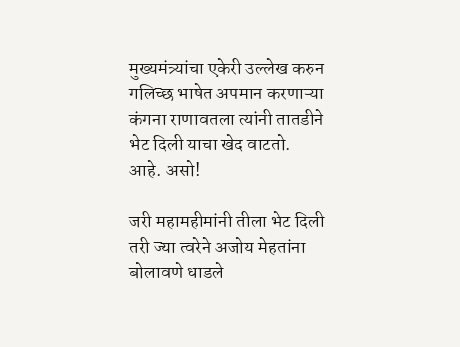मुख्यमंत्र्यांचा एकेरी उल्लेख करुन गलिच्छ भाषेत अपमान करणाऱ्या कंगना राणावतला त्यांनी तातडीने भेट दिली याचा खेद वाटतो.
आहे. असो!

जरी महामहीमांनी तीला भेट दिली तरी ज्या त्वरेने अजोय मेहतांना बोलावणे धाडले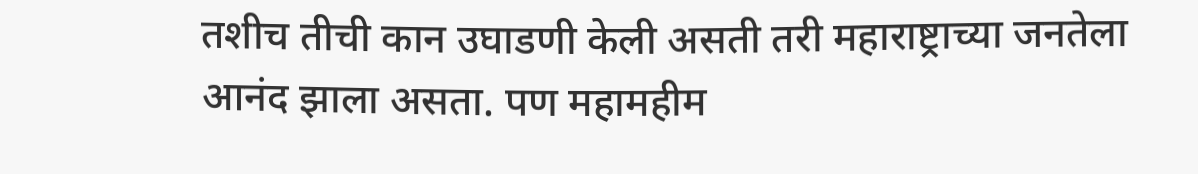तशीच तीची कान उघाडणी केली असती तरी महाराष्ट्राच्या जनतेला आनंद झाला असता. पण महामहीम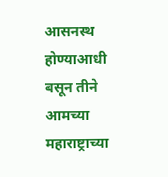आसनस्थ होण्याआधी बसून तीने आमच्या महाराष्ट्राच्या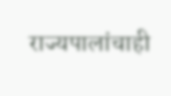राज्यपालांचाही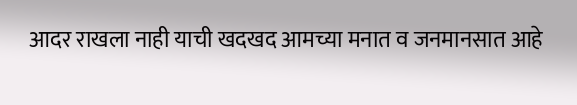आदर राखला नाही याची खदखद आमच्या मनात व जनमानसात आहे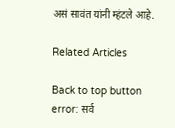असं सावंत यांनी म्हंटले आहे.

Related Articles

Back to top button
error: सर्व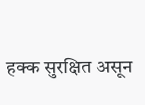हक्क सुरक्षित असून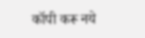कॉपी करू नये